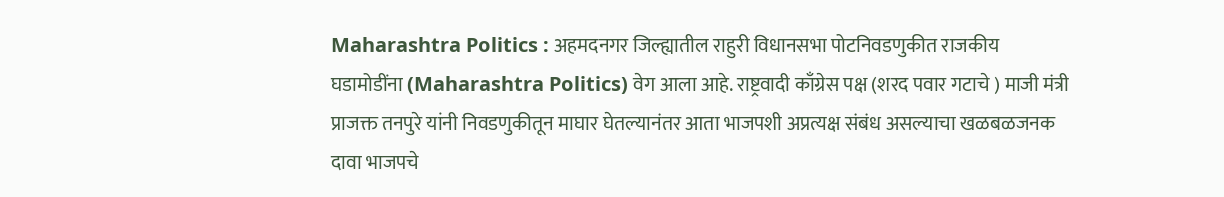Maharashtra Politics : अहमदनगर जिल्ह्यातील राहुरी विधानसभा पोटनिवडणुकीत राजकीय घडामोडींना (Maharashtra Politics) वेग आला आहे. राष्ट्रवादी काँग्रेस पक्ष (शरद पवार गटाचे ) माजी मंत्री प्राजक्त तनपुरे यांनी निवडणुकीतून माघार घेतल्यानंतर आता भाजपशी अप्रत्यक्ष संबंध असल्याचा खळबळजनक दावा भाजपचे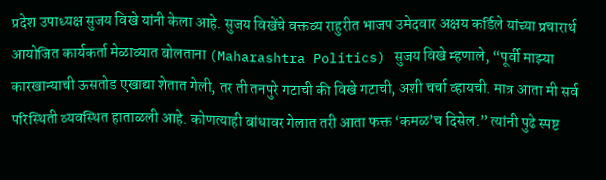प्रदेश उपाध्यक्ष सुजय विखे यांनी केला आहे. सुजय विखेंचे वक्तव्य राहुरीत भाजप उमेदवार अक्षय कर्डिले यांच्या प्रचारार्थ आयोजित कार्यकर्ता मेळाव्यात बोलताना (Maharashtra Politics) सुजय विखे म्हणाले, “पूर्वी माझ्या कारखान्याची ऊसतोड एखाद्या शेतात गेली, तर ती तनपुरे गटाची की विखे गटाची, अशी चर्चा व्हायची. मात्र आता मी सर्व परिस्थिती व्यवस्थित हाताळली आहे. कोणत्याही बांधावर गेलात तरी आता फक्त ‘कमळ’च दिसेल.” त्यांनी पुढे स्पष्ट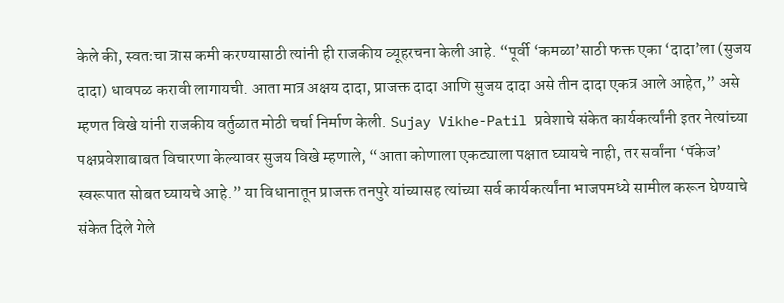केले की, स्वतःचा त्रास कमी करण्यासाठी त्यांनी ही राजकीय व्यूहरचना केली आहे. “पूर्वी ‘कमळा’साठी फक्त एका ‘दादा’ला (सुजय दादा) धावपळ करावी लागायची. आता मात्र अक्षय दादा, प्राजक्त दादा आणि सुजय दादा असे तीन दादा एकत्र आले आहेत,” असे म्हणत विखे यांनी राजकीय वर्तुळात मोठी चर्चा निर्माण केली. Sujay Vikhe-Patil प्रवेशाचे संकेत कार्यकर्त्यांनी इतर नेत्यांच्या पक्षप्रवेशाबाबत विचारणा केल्यावर सुजय विखे म्हणाले, “आता कोणाला एकट्याला पक्षात घ्यायचे नाही, तर सर्वांना ‘पॅकेज’ स्वरूपात सोबत घ्यायचे आहे.” या विधानातून प्राजक्त तनपुरे यांच्यासह त्यांच्या सर्व कार्यकर्त्यांना भाजपमध्ये सामील करून घेण्याचे संकेत दिले गेले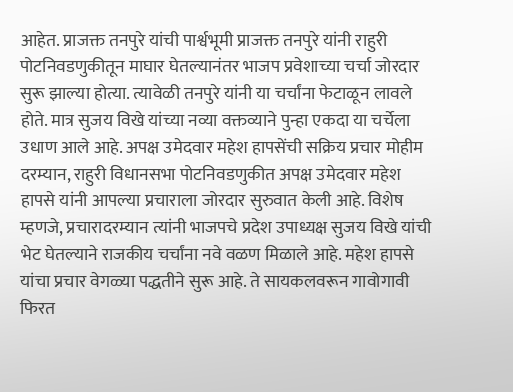आहेत. प्राजक्त तनपुरे यांची पार्श्वभूमी प्राजक्त तनपुरे यांनी राहुरी पोटनिवडणुकीतून माघार घेतल्यानंतर भाजप प्रवेशाच्या चर्चा जोरदार सुरू झाल्या होत्या. त्यावेळी तनपुरे यांनी या चर्चांना फेटाळून लावले होते. मात्र सुजय विखे यांच्या नव्या वक्तव्याने पुन्हा एकदा या चर्चेला उधाण आले आहे. अपक्ष उमेदवार महेश हापसेंची सक्रिय प्रचार मोहीम दरम्यान, राहुरी विधानसभा पोटनिवडणुकीत अपक्ष उमेदवार महेश हापसे यांनी आपल्या प्रचाराला जोरदार सुरुवात केली आहे. विशेष म्हणजे, प्रचारादरम्यान त्यांनी भाजपचे प्रदेश उपाध्यक्ष सुजय विखे यांची भेट घेतल्याने राजकीय चर्चांना नवे वळण मिळाले आहे. महेश हापसे यांचा प्रचार वेगळ्या पद्धतीने सुरू आहे. ते सायकलवरून गावोगावी फिरत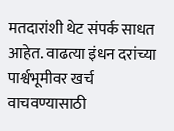मतदारांशी थेट संपर्क साधत आहेत. वाढत्या इंधन दरांच्या पार्श्वभूमीवर खर्च वाचवण्यासाठी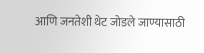आणि जनतेशी थेट जोडले जाण्यासाठी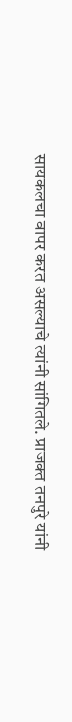सायकलचा वापर करत असल्याचे त्यांनी सांगितले. प्राजक्त तनपुरे यांनी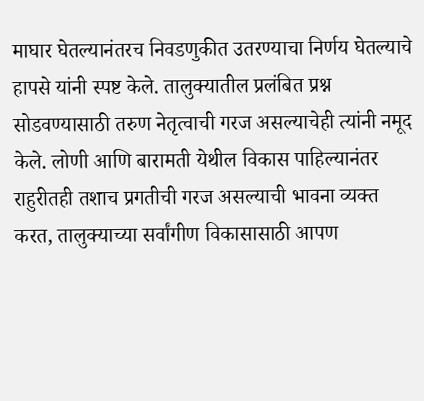माघार घेतल्यानंतरच निवडणुकीत उतरण्याचा निर्णय घेतल्याचे हापसे यांनी स्पष्ट केले. तालुक्यातील प्रलंबित प्रश्न सोडवण्यासाठी तरुण नेतृत्वाची गरज असल्याचेही त्यांनी नमूद केले. लोणी आणि बारामती येथील विकास पाहिल्यानंतर राहुरीतही तशाच प्रगतीची गरज असल्याची भावना व्यक्त करत, तालुक्याच्या सर्वांगीण विकासासाठी आपण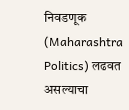निवडणूक (Maharashtra Politics) लढवत असल्याचा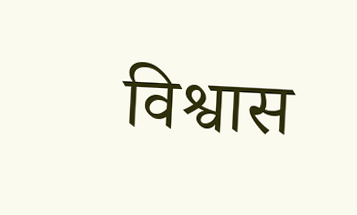विश्वास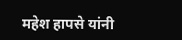महेश हापसे यांनी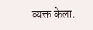व्यक्त केला.